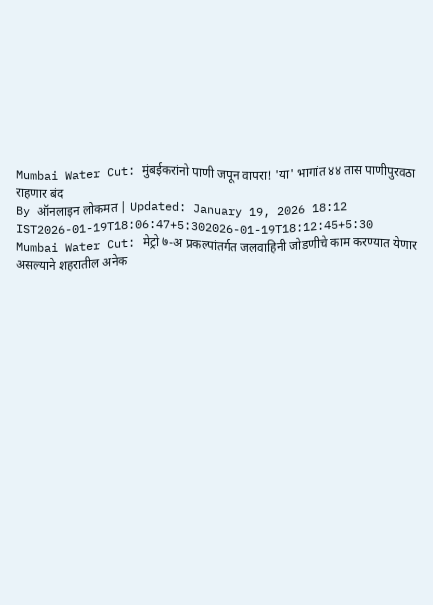Mumbai Water Cut: मुंबईकरांनो पाणी जपून वापरा! 'या' भागांत ४४ तास पाणीपुरवठा राहणार बंद
By ऑनलाइन लोकमत | Updated: January 19, 2026 18:12 IST2026-01-19T18:06:47+5:302026-01-19T18:12:45+5:30
Mumbai Water Cut: मेट्रो ७-अ प्रकल्पांतर्गत जलवाहिनी जोडणीचे काम करण्यात येणार असल्याने शहरातील अनेक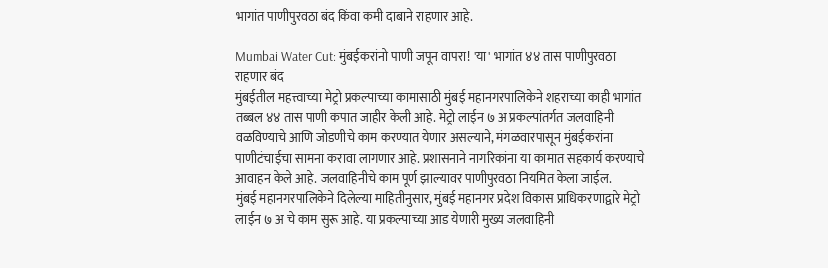भागांत पाणीपुरवठा बंद किंवा कमी दाबाने राहणार आहे.

Mumbai Water Cut: मुंबईकरांनो पाणी जपून वापरा! 'या' भागांत ४४ तास पाणीपुरवठा राहणार बंद
मुंबईतील महत्त्वाच्या मेट्रो प्रकल्पाच्या कामासाठी मुंबई महानगरपालिकेने शहराच्या काही भागांत तब्बल ४४ तास पाणी कपात जाहीर केली आहे. मेट्रो लाईन ७ अ प्रकल्पांतर्गत जलवाहिनी वळविण्याचे आणि जोडणीचे काम करण्यात येणार असल्याने, मंगळवारपासून मुंबईकरांना पाणीटंचाईचा सामना करावा लागणार आहे. प्रशासनाने नागरिकांना या कामात सहकार्य करण्याचे आवाहन केले आहे. जलवाहिनीचे काम पूर्ण झाल्यावर पाणीपुरवठा नियमित केला जाईल.
मुंबई महानगरपालिकेने दिलेल्या माहितीनुसार, मुंबई महानगर प्रदेश विकास प्राधिकरणाद्वारे मेट्रो लाईन ७ अ चे काम सुरू आहे. या प्रकल्पाच्या आड येणारी मुख्य जलवाहिनी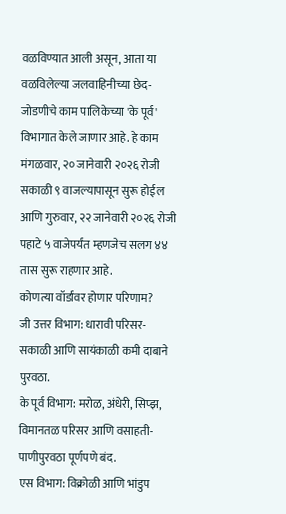वळविण्यात आली असून, आता या वळविलेल्या जलवाहिनीच्या छेद-जोडणीचे काम पालिकेच्या 'के पूर्व' विभागात केले जाणार आहे. हे काम मंगळवार, २० जानेवारी २०२६ रोजी सकाळी ९ वाजल्यापासून सुरू होईल आणि गुरुवार, २२ जानेवारी २०२६ रोजी पहाटे ५ वाजेपर्यंत म्हणजेच सलग ४४ तास सुरू राहणार आहे.
कोणत्या वॉर्डांवर होणार परिणाम?
जी उत्तर विभाग: धारावी परिसर- सकाळी आणि सायंकाळी कमी दाबाने पुरवठा.
के पूर्व विभाग: मरोळ, अंधेरी, सिप्झ, विमानतळ परिसर आणि वसाहती- पाणीपुरवठा पूर्णपणे बंद.
एस विभाग: विक्रोळी आणि भांडुप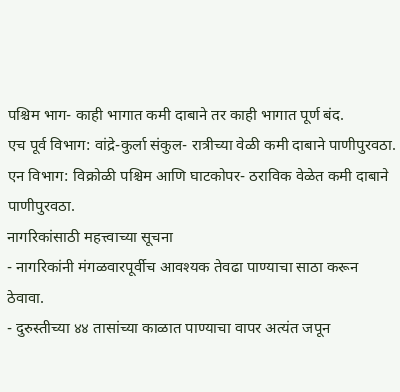पश्चिम भाग- काही भागात कमी दाबाने तर काही भागात पूर्ण बंद.
एच पूर्व विभाग: वांद्रे-कुर्ला संकुल- रात्रीच्या वेळी कमी दाबाने पाणीपुरवठा.
एन विभाग: विक्रोळी पश्चिम आणि घाटकोपर- ठराविक वेळेत कमी दाबाने पाणीपुरवठा.
नागरिकांसाठी महत्त्वाच्या सूचना
- नागरिकांनी मंगळवारपूर्वीच आवश्यक तेवढा पाण्याचा साठा करून ठेवावा.
- दुरुस्तीच्या ४४ तासांच्या काळात पाण्याचा वापर अत्यंत जपून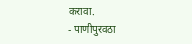करावा.
- पाणीपुरवठा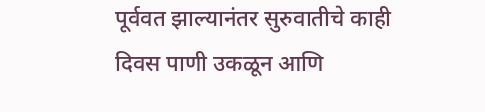पूर्ववत झाल्यानंतर सुरुवातीचे काही दिवस पाणी उकळून आणि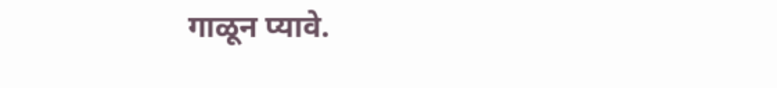गाळून प्यावे.